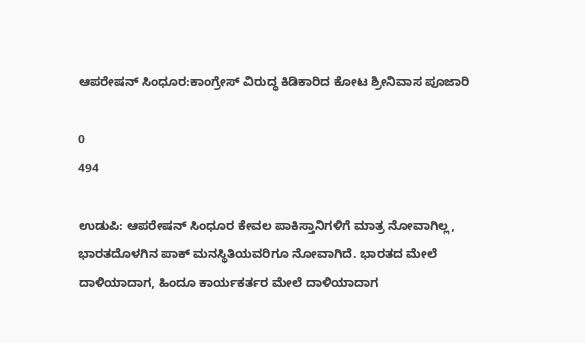ಆಪರೇಷನ್ ಸಿಂಧೂರ:ಕಾಂಗ್ರೇಸ್‌ ವಿರುದ್ಧ ಕಿಡಿಕಾರಿದ ಕೋಟ ಶ್ರೀನಿವಾಸ ಪೂಜಾರಿ

0
494

ಉಡುಪಿ: ಆಪರೇಷನ್ ಸಿಂಧೂರ ಕೇವಲ ಪಾಕಿಸ್ತಾನಿಗಳಿಗೆ ಮಾತ್ರ ನೋವಾಗಿಲ್ಲ, ಭಾರತದೊಳಗಿನ ಪಾಕ್ ಮನಸ್ಥಿತಿಯವರಿಗೂ ನೋವಾಗಿದೆ. ಭಾರತದ ಮೇಲೆ ದಾಳಿಯಾದಾಗ, ಹಿಂದೂ ಕಾರ್ಯಕರ್ತರ ಮೇಲೆ ದಾಳಿಯಾದಾಗ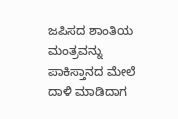ಜಪಿಸದ ಶಾಂತಿಯ ಮಂತ್ರವನ್ನು ಪಾಕಿಸ್ತಾನದ ಮೇಲೆ ದಾಳಿ ಮಾಡಿದಾಗ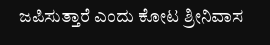ಜಪಿಸುತ್ತಾರೆ ಎಂದು ಕೋಟ ಶ್ರೀನಿವಾಸ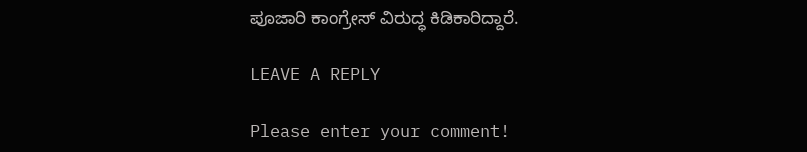ಪೂಜಾರಿ ಕಾಂಗ್ರೇಸ್‌ ವಿರುದ್ಧ ಕಿಡಿಕಾರಿದ್ದಾರೆ.

LEAVE A REPLY

Please enter your comment!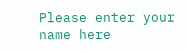Please enter your name here